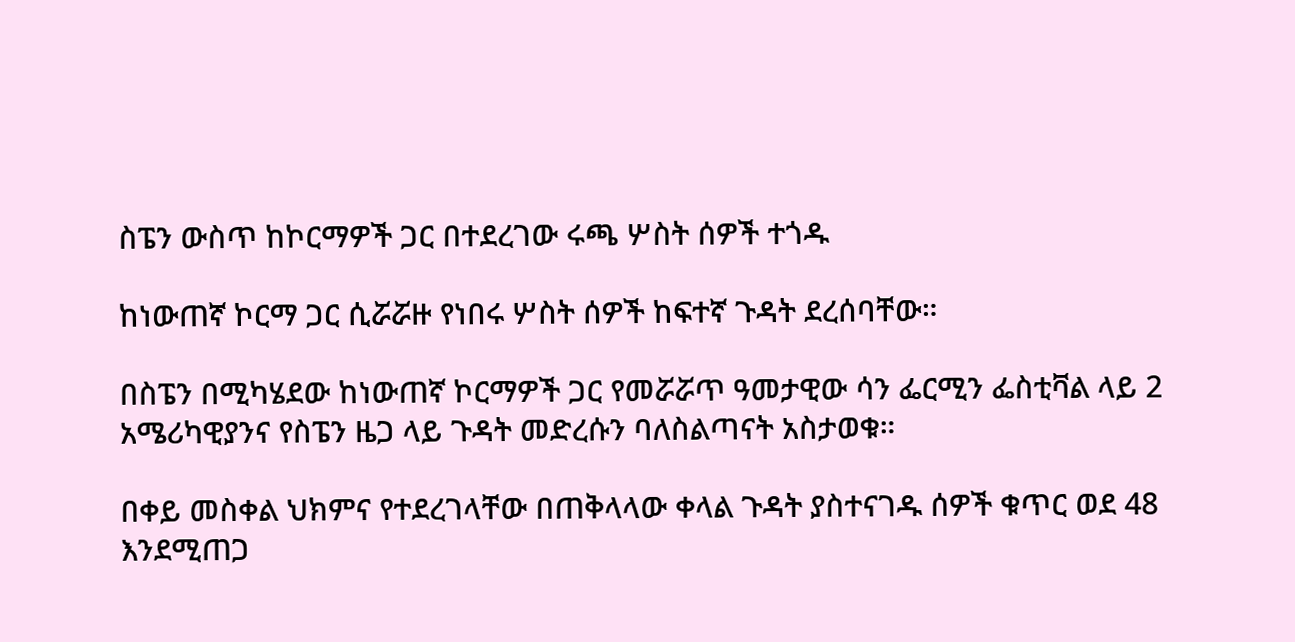ስፔን ውስጥ ከኮርማዎች ጋር በተደረገው ሩጫ ሦስት ሰዎች ተጎዱ

ከነውጠኛ ኮርማ ጋር ሲሯሯዙ የነበሩ ሦስት ሰዎች ከፍተኛ ጉዳት ደረሰባቸው።

በስፔን በሚካሄደው ከነውጠኛ ኮርማዎች ጋር የመሯሯጥ ዓመታዊው ሳን ፌርሚን ፌስቲቫል ላይ 2 አሜሪካዊያንና የስፔን ዜጋ ላይ ጉዳት መድረሱን ባለስልጣናት አስታወቁ።

በቀይ መስቀል ህክምና የተደረገላቸው በጠቅላላው ቀላል ጉዳት ያስተናገዱ ሰዎች ቁጥር ወደ 48 እንደሚጠጋ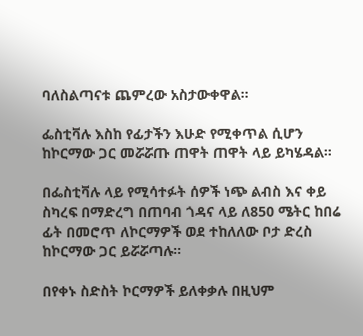ባለስልጣናቱ ጨምረው አስታውቀዋል።

ፌስቲቫሉ እስከ የፊታችን እሁድ የሚቀጥል ሲሆን ከኮርማው ጋር መሯሯጡ ጠዋት ጠዋት ላይ ይካሄዳል።

በፌስቲቫሉ ላይ የሚሳተፉት ሰዎች ነጭ ልብስ እና ቀይ ስካረፍ በማድረግ በጠባብ ጎዳና ላይ ለ850 ሜትር ከበሬ ፊት በመሮጥ ለኮርማዎች ወደ ተከለለው ቦታ ድረስ ከኮርማው ጋር ይሯሯጣሉ።

በየቀኑ ስድስት ኮርማዎች ይለቀቃሉ በዚህም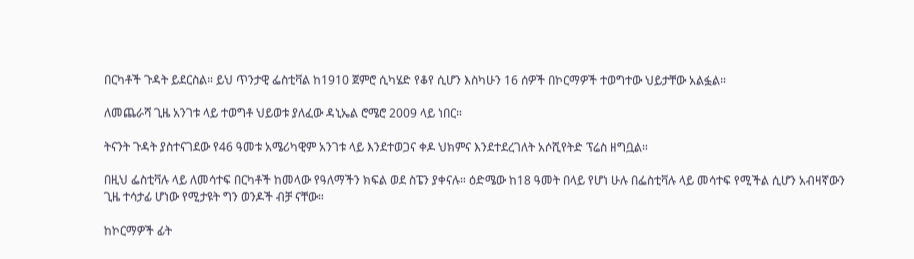በርካቶች ጉዳት ይደርስል። ይህ ጥንታዊ ፌስቲቫል ከ1910 ጀምሮ ሲካሄድ የቆየ ሲሆን እስካሁን 16 ሰዎች በኮርማዎች ተወግተው ህይታቸው አልፏል።

ለመጨራሻ ጊዜ አንገቱ ላይ ተወግቶ ህይወቱ ያለፈው ዳኒኤል ሮሜሮ 2009 ላይ ነበር።

ትናንት ጉዳት ያስተናገደው የ46 ዓመቱ አሜሪካዊም አንገቱ ላይ እንደተወጋና ቀዶ ህክምና እንደተደረገለት አሶሺየትድ ፕሬስ ዘግቧል።

በዚህ ፌስቲቫሉ ላይ ለመሳተፍ በርካቶች ከመላው የዓለማችን ክፍል ወደ ስፔን ያቀናሉ። ዕድሜው ከ18 ዓመት በላይ የሆነ ሁሉ በፌስቲቫሉ ላይ መሳተፍ የሚችል ሲሆን አብዛኛውን ጊዜ ተሳታፊ ሆነው የሚታዩት ግን ወንዶች ብቻ ናቸው።

ከኮርማዎች ፊት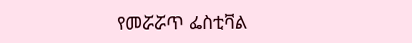የመሯሯጥ ፌስቲቫል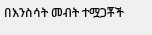በእንስሳት መብት ተሟጋቾች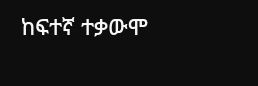ከፍተኛ ተቃውሞ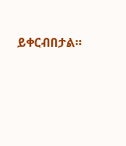ይቀርብበታል።